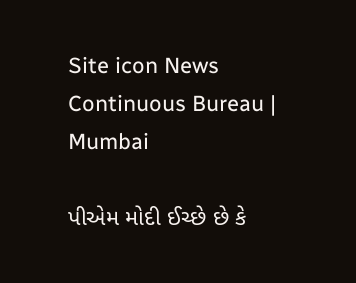Site icon News Continuous Bureau | Mumbai

પીએમ મોદી ઈચ્છે છે કે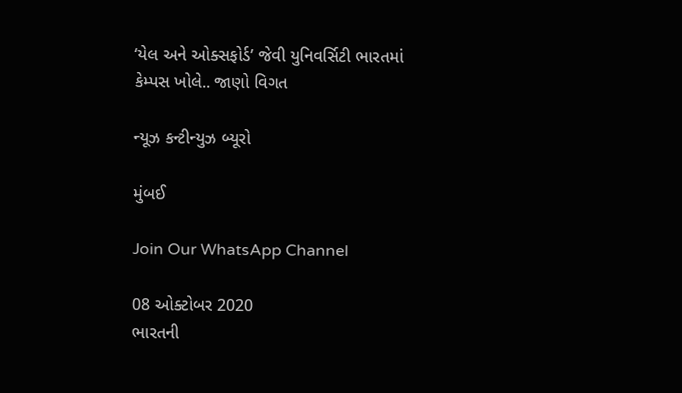‘યેલ અને ઓક્સફોર્ડ’ જેવી યુનિવર્સિટી ભારતમાં કેમ્પસ ખોલે.. જાણો વિગત

ન્યૂઝ કન્ટીન્યુઝ બ્યૂરો

મુંબઈ

Join Our WhatsApp Channel

08 ઓક્ટોબર 2020
ભારતની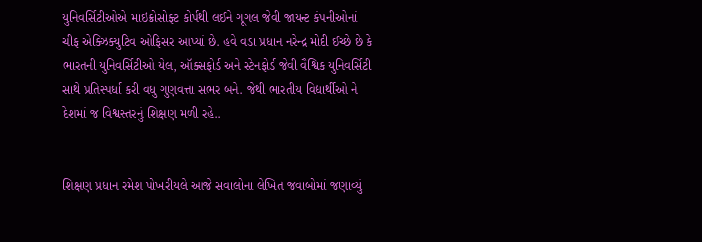યુનિવર્સિટીઓએ માઇક્રોસોફ્ટ કોર્પથી લઈને ગૂગલ જેવી જાયન્ટ કંપનીઓનાં ચીફ એક્ઝિક્યુટિવ ઓફિસર આપ્યાં છે. હવે વડા પ્રધાન નરેન્દ્ર મોદી ઈચ્છે છે કે ભારતની યુનિવર્સિટીઓ યેલ, ઑક્સફોર્ડ અને સ્ટેનફોર્ડ જેવી વૈશ્વિક યુનિવર્સિટી સાથે પ્રતિસ્પર્ધા કરી વધુ ગુણવત્તા સભર બને. જેથી ભારતીય વિદ્યાર્થીઓ ને દેશમાં જ વિશ્વસ્તરનું શિક્ષણ મળી રહે..


શિક્ષણ પ્રધાન રમેશ પોખરીયલે આજે સવાલોના લેખિત જવાબોમાં જણાવ્યું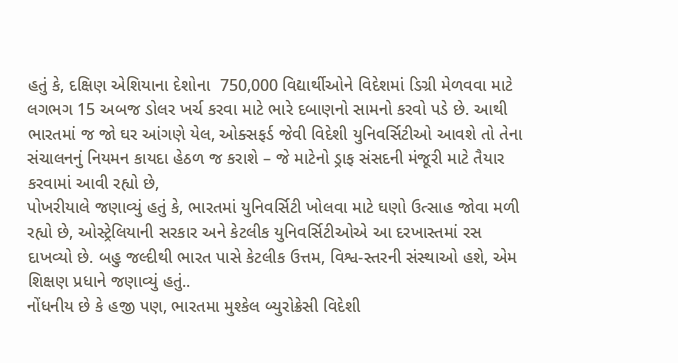હતું કે, દક્ષિણ એશિયાના દેશોના  750,000 વિદ્યાર્થીઓને વિદેશમાં ડિગ્રી મેળવવા માટે લગભગ 15 અબજ ડોલર ખર્ચ કરવા માટે ભારે દબાણનો સામનો કરવો પડે છે. આથી ભારતમાં જ જો ઘર આંગણે યેલ, ઓક્સફર્ડ જેવી વિદેશી યુનિવર્સિટીઓ આવશે તો તેના સંચાલનનું નિયમન કાયદા હેઠળ જ કરાશે – જે માટેનો ડ્રાફ સંસદની મંજૂરી માટે તૈયાર કરવામાં આવી રહ્યો છે,
પોખરીયાલે જણાવ્યું હતું કે, ભારતમાં યુનિવર્સિટી ખોલવા માટે ઘણો ઉત્સાહ જોવા મળી રહ્યો છે, ઓસ્ટ્રેલિયાની સરકાર અને કેટલીક યુનિવર્સિટીઓએ આ દરખાસ્તમાં રસ દાખવ્યો છે. બહુ જલ્દીથી ભારત પાસે કેટલીક ઉત્તમ, વિશ્વ-સ્તરની સંસ્થાઓ હશે, એમ શિક્ષણ પ્રધાને જણાવ્યું હતું..
નોંધનીય છે કે હજી પણ, ભારતમા મુશ્કેલ બ્યુરોક્રેસી વિદેશી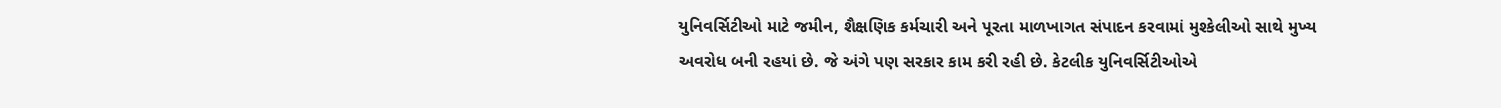યુનિવર્સિટીઓ માટે જમીન, શૈક્ષણિક કર્મચારી અને પૂરતા માળખાગત સંપાદન કરવામાં મુશ્કેલીઓ સાથે મુખ્ય અવરોધ બની રહયાં છે. જે અંગે પણ સરકાર કામ કરી રહી છે. કેટલીક યુનિવર્સિટીઓએ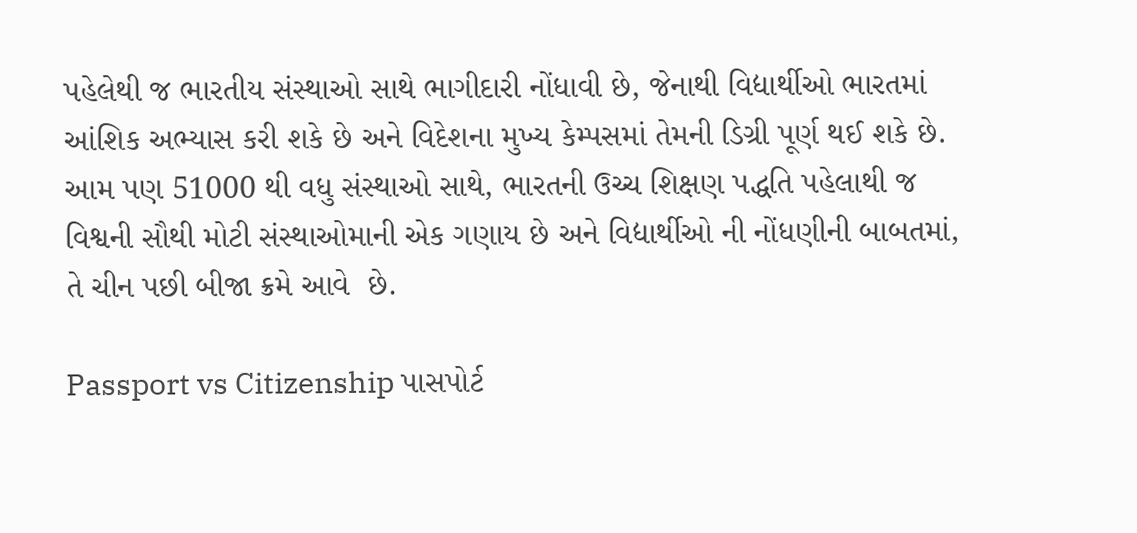પહેલેથી જ ભારતીય સંસ્થાઓ સાથે ભાગીદારી નોંધાવી છે, જેનાથી વિદ્યાર્થીઓ ભારતમાં આંશિક અભ્યાસ કરી શકે છે અને વિદેશના મુખ્ય કેમ્પસમાં તેમની ડિગ્રી પૂર્ણ થઈ શકે છે.
આમ પણ 51000 થી વધુ સંસ્થાઓ સાથે, ભારતની ઉચ્ચ શિક્ષણ પદ્ધતિ પહેલાથી જ વિશ્વની સૌથી મોટી સંસ્થાઓમાની એક ગણાય છે અને વિદ્યાર્થીઓ ની નોંધણીની બાબતમાં, તે ચીન પછી બીજા ક્રમે આવે  છે.

Passport vs Citizenship પાસપોર્ટ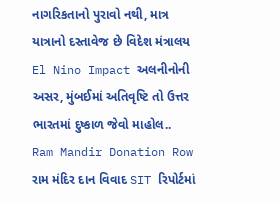નાગરિકતાનો પુરાવો નથી, માત્ર યાત્રાનો દસ્તાવેજ છે વિદેશ મંત્રાલય
El Nino Impact અલનીનોની અસર, મુંબઈમાં અતિવૃષ્ટિ તો ઉત્તર ભારતમાં દુષ્કાળ જેવો માહોલ..
Ram Mandir Donation Row રામ મંદિર દાન વિવાદ SIT રિપોર્ટમાં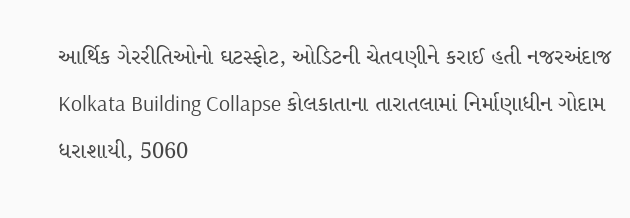આર્થિક ગેરરીતિઓનો ઘટસ્ફોટ, ઓડિટની ચેતવણીને કરાઈ હતી નજરઅંદાજ
Kolkata Building Collapse કોલકાતાના તારાતલામાં નિર્માણાધીન ગોદામ ધરાશાયી, 5060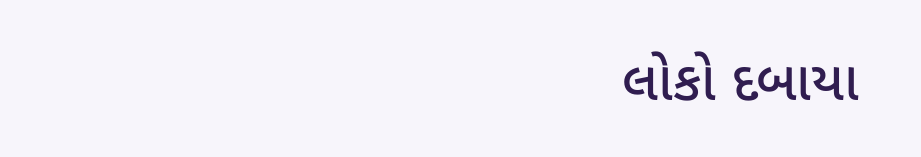લોકો દબાયા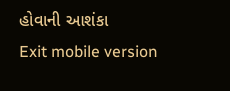હોવાની આશંકા
Exit mobile version